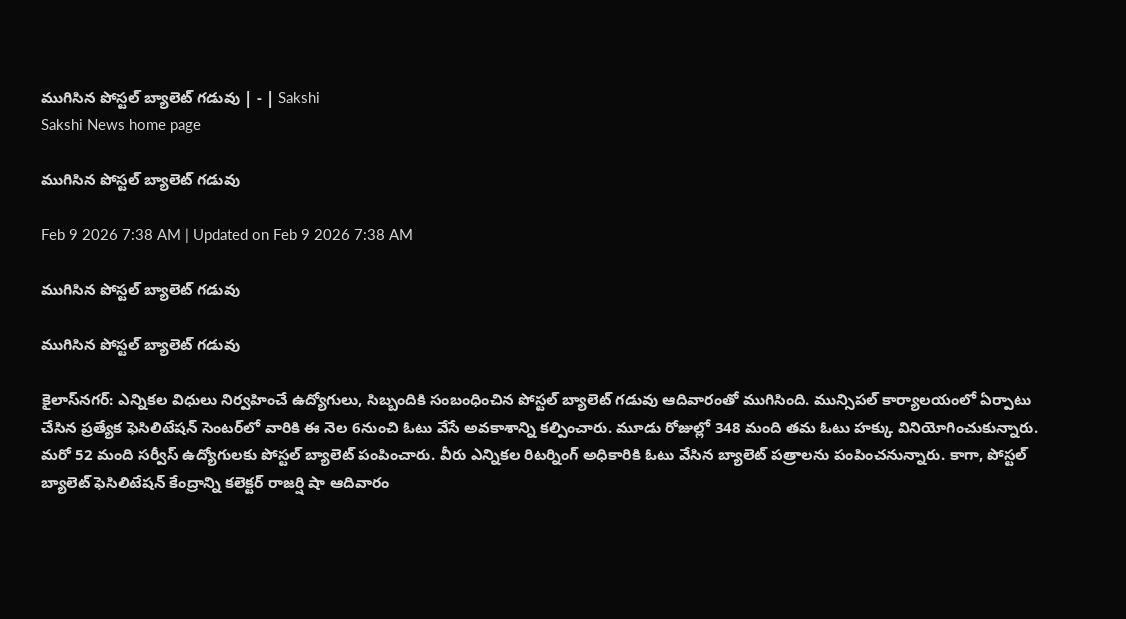ముగిసిన పోస్టల్‌ బ్యాలెట్‌ గడువు | - | Sakshi
Sakshi News home page

ముగిసిన పోస్టల్‌ బ్యాలెట్‌ గడువు

Feb 9 2026 7:38 AM | Updated on Feb 9 2026 7:38 AM

ముగిసిన పోస్టల్‌ బ్యాలెట్‌ గడువు

ముగిసిన పోస్టల్‌ బ్యాలెట్‌ గడువు

కైలాస్‌నగర్‌: ఎన్నికల విధులు నిర్వహించే ఉద్యోగులు, సిబ్బందికి సంబంధించిన పోస్టల్‌ బ్యాలెట్‌ గడువు ఆదివారంతో ముగిసింది. మున్సిపల్‌ కార్యాలయంలో ఏర్పాటు చేసిన ప్రత్యేక ఫెసిలిటేషన్‌ సెంటర్‌లో వారికి ఈ నెల 6నుంచి ఓటు వేసే అవకాశాన్ని కల్పించారు. మూడు రోజుల్లో 348 మంది తమ ఓటు హక్కు వినియోగించుకున్నారు. మరో 52 మంది సర్వీస్‌ ఉద్యోగులకు పోస్టల్‌ బ్యాలెట్‌ పంపించారు. వీరు ఎన్నికల రిటర్నింగ్‌ అధికారికి ఓటు వేసిన బ్యాలెట్‌ పత్రాలను పంపించనున్నారు. కాగా, పోస్టల్‌ బ్యాలెట్‌ ఫెసిలిటేషన్‌ కేంద్రాన్ని కలెక్టర్‌ రాజర్షి షా ఆదివారం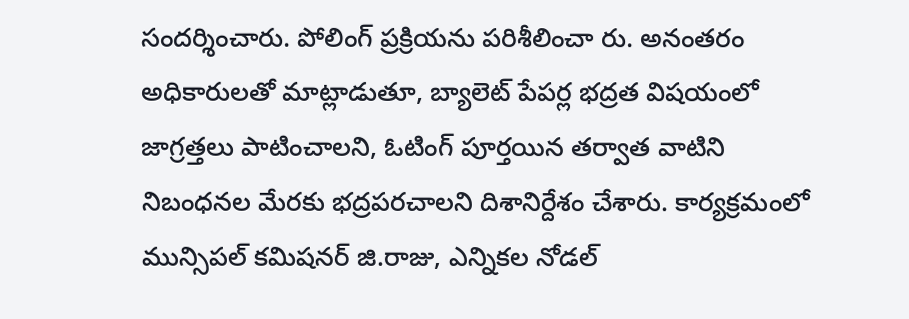సందర్శించారు. పోలింగ్‌ ప్రక్రియను పరిశీలించా రు. అనంతరం అధికారులతో మాట్లాడుతూ, బ్యాలెట్‌ పేపర్ల భద్రత విషయంలో జాగ్రత్తలు పాటించాలని, ఓటింగ్‌ పూర్తయిన తర్వాత వాటిని నిబంధనల మేరకు భద్రపరచాలని దిశానిర్దేశం చేశారు. కార్యక్రమంలో మున్సిపల్‌ కమిషనర్‌ జి.రాజు, ఎన్నికల నోడల్‌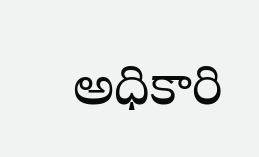అధికారి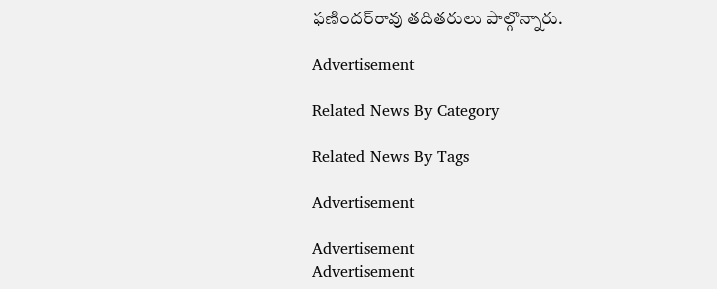ఫణిందర్‌రావు తదితరులు పాల్గొన్నారు.

Advertisement

Related News By Category

Related News By Tags

Advertisement

Advertisement
Advertisement